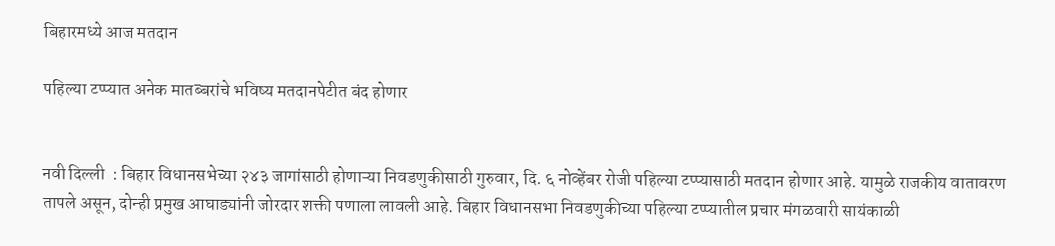बिहारमध्ये आज मतदान

पहिल्या टप्प्यात अनेक मातब्बरांचे भविष्य मतदानपेटीत बंद होणार


नवी दिल्ली  : बिहार विधानसभेच्या २४३ जागांसाठी होणाऱ्या निवडणुकीसाठी गुरुवार, दि. ६ नोव्हेंबर रोजी पहिल्या टप्प्यासाठी मतदान होणार आहे. यामुळे राजकीय वातावरण तापले असून, दोन्ही प्रमुख आघाड्यांनी जोरदार शक्ती पणाला लावली आहे. बिहार विधानसभा निवडणुकीच्या पहिल्या टप्प्यातील प्रचार मंगळवारी सायंकाळी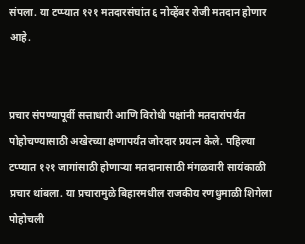संपला. या टप्प्यात १२१ मतदारसंघांत ६ नोव्हेंबर रोजी मतदान होणार आहे.


प्रचार संपण्यापूर्वी सत्ताधारी आणि विरोधी पक्षांनी मतदारांपर्यंत पोहोचण्यासाठी अखेरच्या क्षणापर्यंत जोरदार प्रयत्न केले. पहिल्या टप्प्यात १२१ जागांसाठी होणाऱ्या मतदानासाठी मंगळवारी सायंकाळी प्रचार थांबला. या प्रचारामुळे बिहारमधील राजकीय रणधुमाळी शिगेला पोहोचली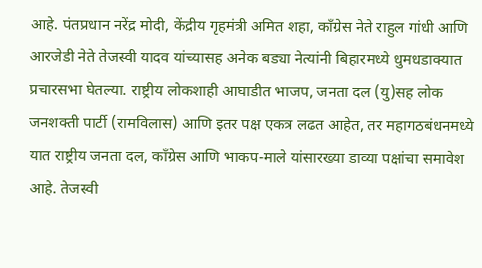आहे. पंतप्रधान नरेंद्र मोदी, केंद्रीय गृहमंत्री अमित शहा, काँग्रेस नेते राहुल गांधी आणि आरजेडी नेते तेजस्वी यादव यांच्यासह अनेक बड्या नेत्यांनी बिहारमध्ये धुमधडाक्यात प्रचारसभा घेतल्या. राष्ट्रीय लोकशाही आघाडीत भाजप, जनता दल (यु)सह लोक जनशक्ती पार्टी (रामविलास) आणि इतर पक्ष एकत्र लढत आहेत, तर महागठबंधनमध्ये यात राष्ट्रीय जनता दल, काँग्रेस आणि भाकप-माले यांसारख्या डाव्या पक्षांचा समावेश आहे. तेजस्वी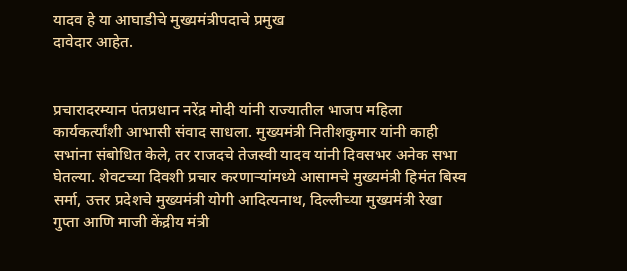यादव हे या आघाडीचे मुख्यमंत्रीपदाचे प्रमुख
दावेदार आहेत.


प्रचारादरम्यान पंतप्रधान नरेंद्र मोदी यांनी राज्यातील भाजप महिला कार्यकर्त्यांशी आभासी संवाद साधला. मुख्यमंत्री नितीशकुमार यांनी काही सभांना संबोधित केले, तर राजदचे तेजस्वी यादव यांनी दिवसभर अनेक सभा घेतल्या. शेवटच्या दिवशी प्रचार करणाऱ्यांमध्ये आसामचे मुख्यमंत्री हिमंत बिस्व सर्मा, उत्तर प्रदेशचे मुख्यमंत्री योगी आदित्यनाथ, दिल्लीच्या मुख्यमंत्री रेखा गुप्ता आणि माजी केंद्रीय मंत्री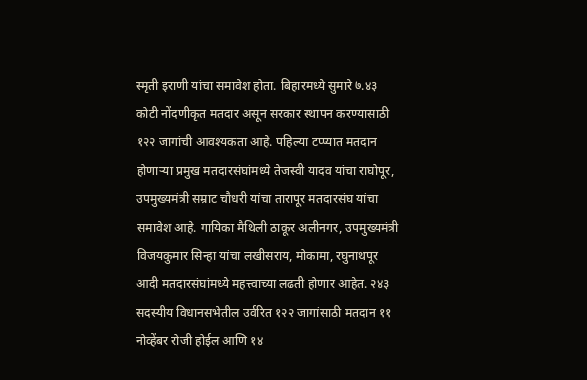स्मृती इराणी यांचा समावेश होता. बिहारमध्ये सुमारे ७.४३ कोटी नोंदणीकृत मतदार असून सरकार स्थापन करण्यासाठी १२२ जागांची आवश्यकता आहे. पहिल्या टप्प्यात मतदान होणाऱ्या प्रमुख मतदारसंघांमध्ये तेजस्वी यादव यांचा राघोपूर, उपमुख्यमंत्री सम्राट चौधरी यांचा तारापूर मतदारसंघ यांचा समावेश आहे. गायिका मैथिली ठाकूर अलीनगर, उपमुख्यमंत्री विजयकुमार सिन्हा यांचा लखीसराय, मोकामा, रघुनाथपूर आदी मतदारसंघांमध्ये महत्त्वाच्या लढती होणार आहेत. २४३ सदस्यीय विधानसभेतील उर्वरित १२२ जागांसाठी मतदान ११ नोव्हेंबर रोजी होईल आणि १४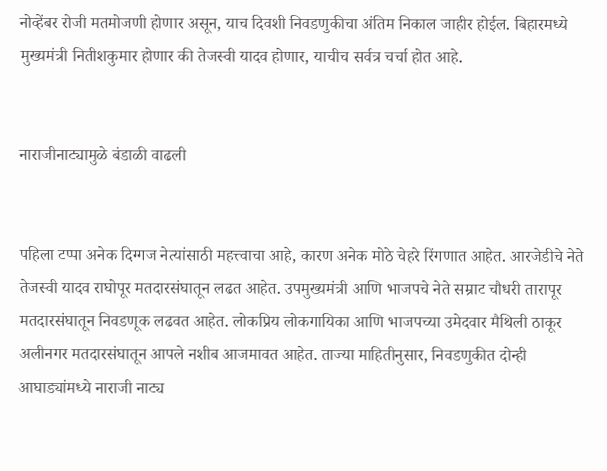नोव्हेंबर रोजी मतमोजणी होणार असून, याच दिवशी निवडणुकीचा अंतिम निकाल जाहीर होईल. बिहारमध्ये मुख्यमंत्री नितीशकुमार होणार की तेजस्वी यादव होणार, याचीच सर्वत्र चर्चा होत आहे.


नाराजीनाट्यामुळे बंडाळी वाढली


पहिला टप्पा अनेक दिग्गज नेत्यांसाठी महत्त्वाचा आहे, कारण अनेक मोठे चेहरे रिंगणात आहेत. आरजेडीचे नेते तेजस्वी यादव राघोपूर मतदारसंघातून लढत आहेत. उपमुख्यमंत्री आणि भाजपचे नेते सम्राट चौधरी तारापूर मतदारसंघातून निवडणूक लढवत आहेत. लोकप्रिय लोकगायिका आणि भाजपच्या उमेदवार मैथिली ठाकूर अलीनगर मतदारसंघातून आपले नशीब आजमावत आहेत. ताज्या माहितीनुसार, निवडणुकीत दोन्ही आघाड्यांमध्ये नाराजी नाट्य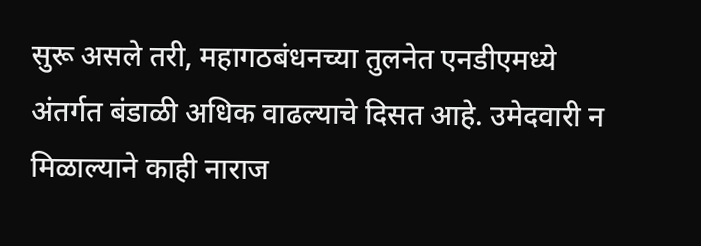सुरू असले तरी, महागठबंधनच्या तुलनेत एनडीएमध्ये अंतर्गत बंडाळी अधिक वाढल्याचे दिसत आहे. उमेदवारी न मिळाल्याने काही नाराज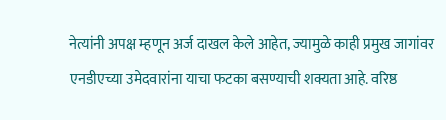नेत्यांनी अपक्ष म्हणून अर्ज दाखल केले आहेत, ज्यामुळे काही प्रमुख जागांवर एनडीएच्या उमेदवारांना याचा फटका बसण्याची शक्यता आहे. वरिष्ठ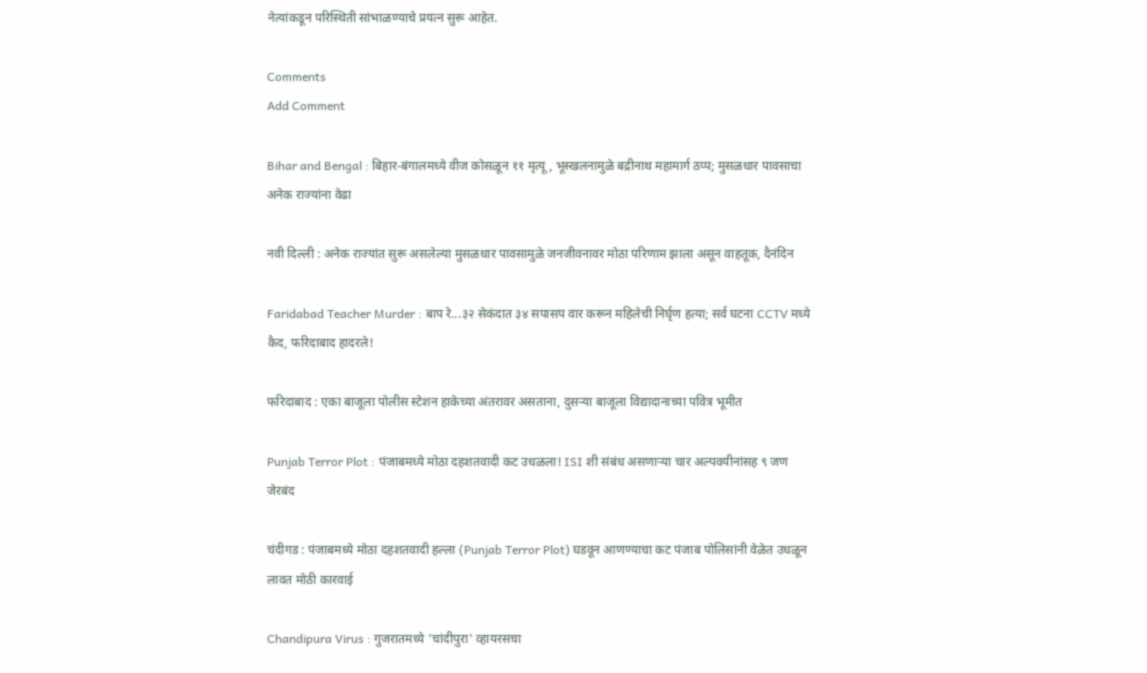नेत्यांकडून परिस्थिती सांभाळण्याचे प्रयत्न सुरू आहेत.

Comments
Add Comment

Bihar and Bengal : बिहार-बंगालमध्ये वीज कोसळून ११ मृत्यू , भूस्खलनामुळे बद्रीनाथ महामार्ग ठप्प; मुसळधार पावसाचा अनेक राज्यांना वेढा

नवी दिल्ली : अनेक राज्यांत सुरू असलेल्या मुसळधार पावसामुळे जनजीवनावर मोठा परिणाम झाला असून वाहतूक, दैनंदिन

Faridabad Teacher Murder : बाप रे...३२ सेकंदात ३४ सपासप वार करून महिलेची निर्घृण हत्या; सर्व घटना CCTV मध्ये कैद, फरिदाबाद हादरले!

फरिदाबाद : एका बाजूला पोलीस स्टेशन हाकेच्या अंतरावर असताना, दुसऱ्या बाजूला विद्यादानाच्या पवित्र भूमीत

Punjab Terror Plot : पंजाबमध्ये मोठा दहशतवादी कट उधळला! ISI शी संबंध असणाऱ्या चार अल्पवयीनांसह ९ जण जेरबंद

चंदीगड : पंजाबमध्ये मोठा दहशतवादी हल्ला (Punjab Terror Plot) घडवून आणण्याचा कट पंजाब पोलिसांनी वेळेत उधळून लावत मोठी कारवाई

Chandipura Virus : गुजरातमध्ये 'चांदीपुरा' व्हायरसचा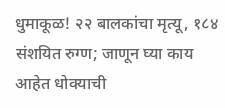धुमाकूळ! २२ बालकांचा मृत्यू, १८४ संशयित रुग्ण; जाणून घ्या काय आहेत धोक्याची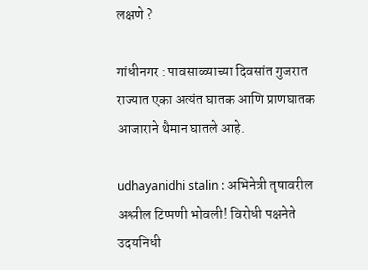लक्षणे ?

गांधीनगर : पावसाळ्याच्या दिवसांत गुजरात राज्यात एका अत्यंत घातक आणि प्राणघातक आजाराने थैमान घातले आहे.

udhayanidhi stalin : अभिनेत्री तृषावरील अश्लील टिप्पणी भोवली! विरोधी पक्षनेते उदयनिधी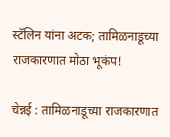स्टॅलिन यांना अटक; तामिळनाडूच्या राजकारणात मोठा भूकंप!

चेन्नई : तामिळनाडूच्या राजकारणात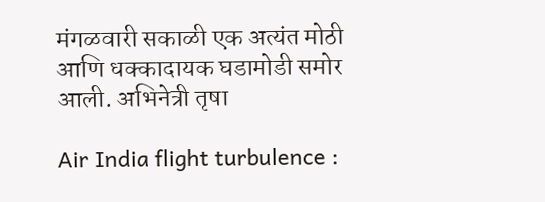मंगळवारी सकाळी एक अत्यंत मोठी आणि धक्कादायक घडामोडी समोर आली. अभिनेत्री तृषा

Air India flight turbulence :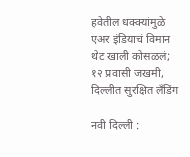हवेतील धक्क्यांमुळे एअर इंडियाचं विमान थेट खाली कोसळलं; १२ प्रवासी जखमी, दिल्लीत सुरक्षित लँडिंग

नवी दिल्ली :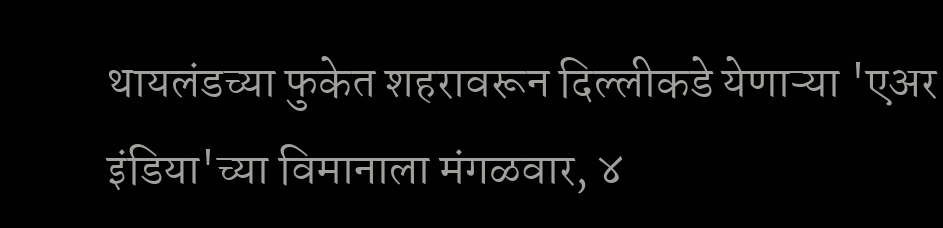थायलंडच्या फुकेत शहरावरून दिल्लीकडे येणाऱ्या 'एअर इंडिया'च्या विमानाला मंगळवार, ४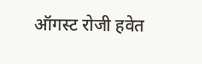ऑगस्ट रोजी हवेत